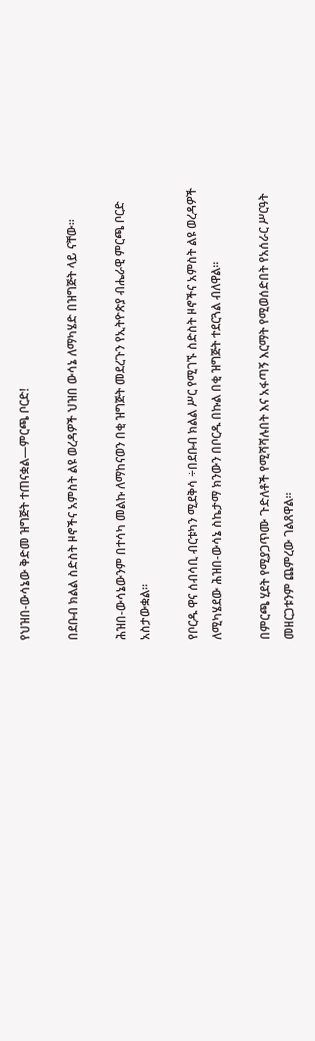የህዝበ-ውሳኔው ቅድመ ዝግጅት ተጠናቋል—ምርጫ ቦርድ!

በደቡብ ክልል ስድስት ዞኖችና አምስት ልዩ ወረዳዎች ህዝበ ውሳኔ ለማካሄድ በዝግጅት ላይ ናቸው፡፡

ሕዝበ-ውሳኔውንም በተሳካ መልኩ ለማከናወን በቂ ዝግጅት መደረጉን የኢትዮጵያ ብሔራዊ ምርጫ ቦርድ አስታውቋል።

የቦርዱ ዋና ሰብሳቢ ብርቱካን ሚደቅሳ ÷በደቡብ ክልል ሥር የሚገኙ ስድስት ዞኖችና አምስት ልዩ ወረዳዎች ለሚካሄደው ሕዝበ-ውሳኔ ስኬታማ ክንውን በቦርዱ በኩል በቂ ዝግጅት ተደርጓል ብለዋል።

በምርጫ ሂደት የሚያጋጥሙ ጉድለቶች የሚሻሻሉበት እና አፋጣኝ እርማት የሚወሰድበት የአሰራር ሥርዓት መዘርጋቱንም ጨምረው ገልጸዋል።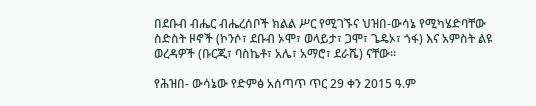በደቡብ ብሔር ብሔረሰቦች ክልል ሥር የሚገኙና ህዝበ-ውሳኔ የሚካሄድባቸው ስድስት ዞኖች (ኮንሶ፣ ደቡብ ኦሞ፣ ወላይታ፣ ጋሞ፣ ጌዴኦ፣ ጎፋ) እና አምስት ልዩ ወረዳዎች (ቡርጂ፣ ባስኬቶ፣ አሌ፣ አማሮ፣ ደራሼ) ናቸው፡፡

የሕዝበ- ውሳኔው የድምፅ አሰጣጥ ጥር 29 ቀን 2015 ዓ.ም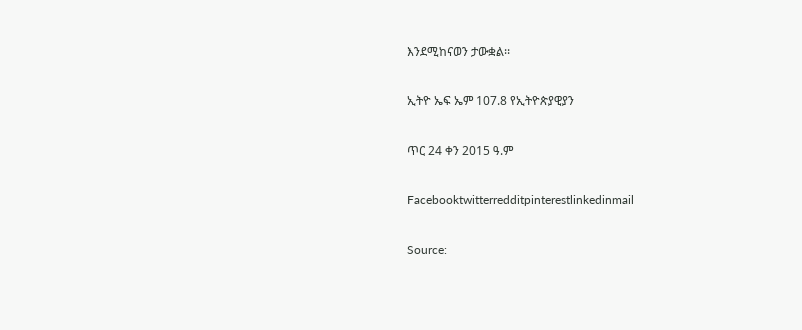እንደሚከናወን ታውቋል፡፡

ኢትዮ ኤፍ ኤም 107.8 የኢትዮጵያዊያን

ጥር 24 ቀን 2015 ዓ.ም

Facebooktwitterredditpinterestlinkedinmail

Source: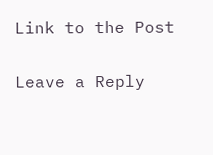Link to the Post

Leave a Reply